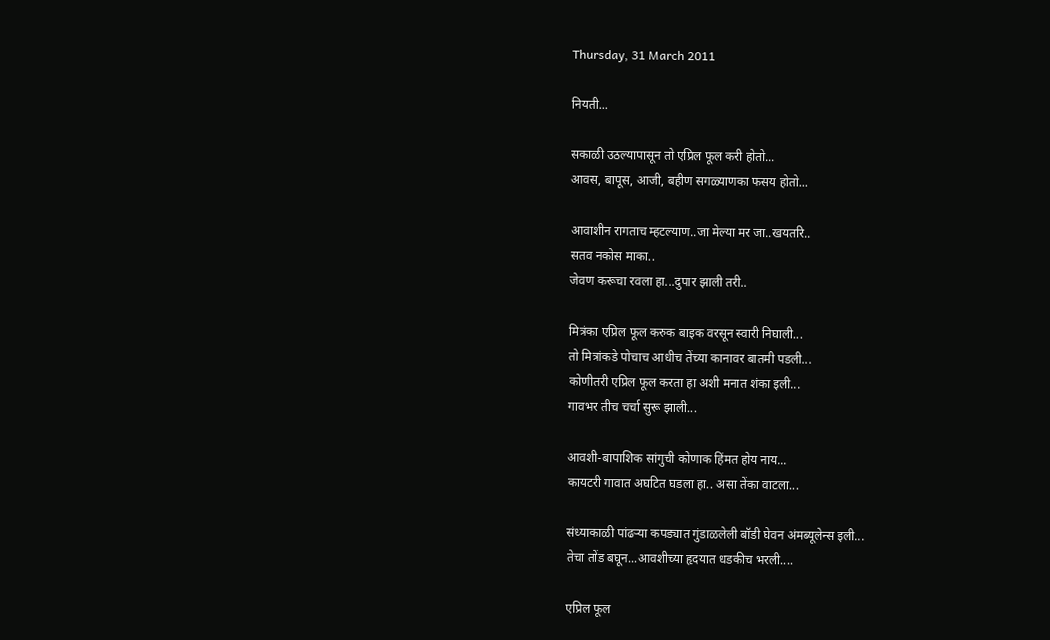Thursday, 31 March 2011

नियती...

सकाळी उठल्यापासून तो एप्रिल फूल करी होतो...
आवस, बापूस, आजी, बहीण सगळ्याणका फसय होतो...

आवाशीन रागताच म्हटल्याण..जा मेल्या मर जा..खयतरि..
सतव नकोस माका..
जेवण करूचा रवला हा...दुपार झाली तरी..

मित्रंका एप्रिल फूल करुक बाइक वरसून स्वारी निघाली...
तो मित्रांकडे पोचाच आधीच तेंच्या कानावर बातमी पडली...
कोणीतरी एप्रिल फूल करता हा अशी मनात शंका इली...
गावभर तीच चर्चा सुरू झाली...

आवशी-बापाशिक सांगुची कोणाक हिंमत होय नाय...
कायटरी गावात अघटित घडला हा.. असा तेंका वाटला...

संध्याकाळी पांढर्‍या कपड्यात गुंडाळलेली बॉडी घेवन अंमब्यूलेन्स इली...
तेचा तोंड बघून...आवशीच्या हृदयात धडकीच भरली....

एप्रिल फूल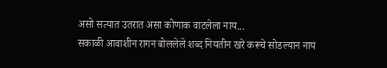असो सत्यात उतरात असा कोणाक वाटलेला नाय...
सकाळी आवाशीन रागन बोललेले शब्द नियतीन खरे करूचे सोडल्यान नाय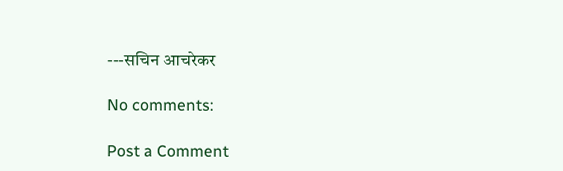---सचिन आचरेकर

No comments:

Post a Comment